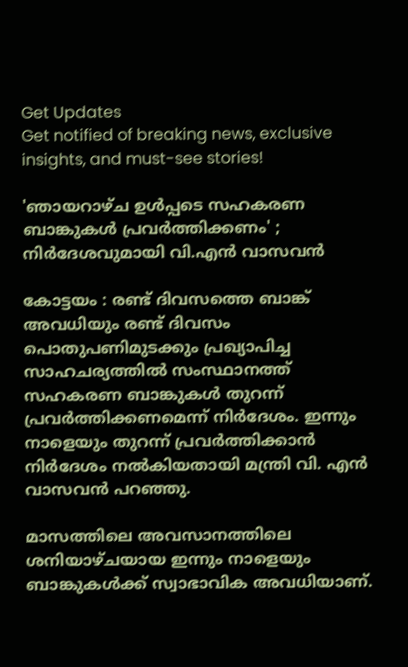Get Updates
Get notified of breaking news, exclusive insights, and must-see stories!

'ഞായറാഴ്‌ച ഉൾപ്പടെ സഹകരണ ബാങ്കുകൾ പ്രവർത്തിക്കണം' ; നിർദേശവുമായി വി.എൻ വാസവൻ

കോട്ടയം : രണ്ട് ദിവസത്തെ ബാങ്ക് അവധിയും രണ്ട് ദിവസം പൊതുപണിമുടക്കും പ്രഖ്യാപിച്ച സാഹചര്യത്തിൽ സംസ്ഥാനത്ത് സഹകരണ ബാങ്കുകൾ തുറന്ന് പ്രവർത്തിക്കണമെന്ന് നിർദേശം. ഇന്നും നാളെയും തുറന്ന് പ്രവർത്തിക്കാൻ നിർദേശം നൽകിയതായി മന്ത്രി വി. എൻ വാസവൻ പറഞ്ഞു.

മാസത്തിലെ അവസാനത്തിലെ ശനിയാഴ്‌ചയായ ഇന്നും നാളെയും ബാങ്കുകൾക്ക് സ്വാഭാവിക അവധിയാണ്.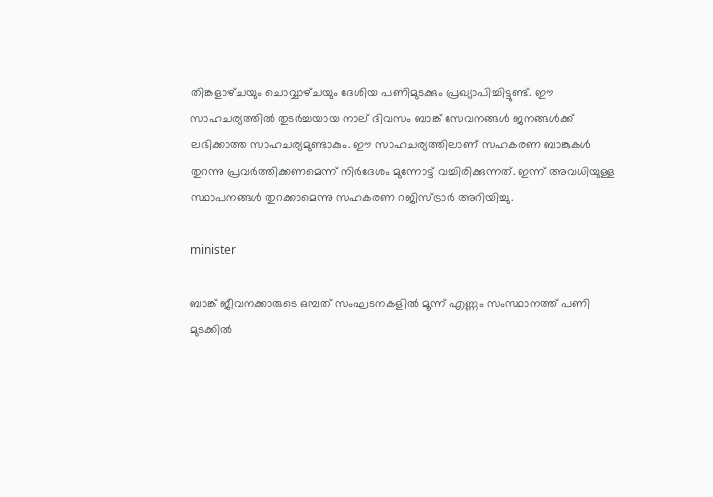തിങ്കളാഴ്‌ചയും ചൊവ്വാഴ്‌ചയും ദേശിയ പണിമുടക്കും പ്രഖ്യാപിച്ചിട്ടുണ്ട്. ഈ സാഹചര്യത്തിൽ തുടർച്ചയായ നാല് ദിവസം ബാങ്ക് സേവനങ്ങൾ ജനങ്ങൾക്ക് ലഭിക്കാത്ത സാഹചര്യമുണ്ടാകും. ഈ സാഹചര്യത്തിലാണ് സഹകരണ ബാങ്കുകൾ തുറന്നു പ്രവർത്തിക്കണമെന്ന് നിർദേശം മുന്നോട്ട് വച്ചിരിക്കുന്നത്. ഇന്ന് അവധിയുള്ള സ്ഥാപനങ്ങൾ തുറക്കാമെന്നു സഹകരണ റജിസ്ട്രാർ അറിയിച്ചു.

minister

ബാങ്ക് ജീവനക്കാരുടെ ഒമ്പത് സംഘടനകളിൽ മൂന്ന് എണ്ണം സംസ്ഥാനത്ത് പണി മുടക്കിൽ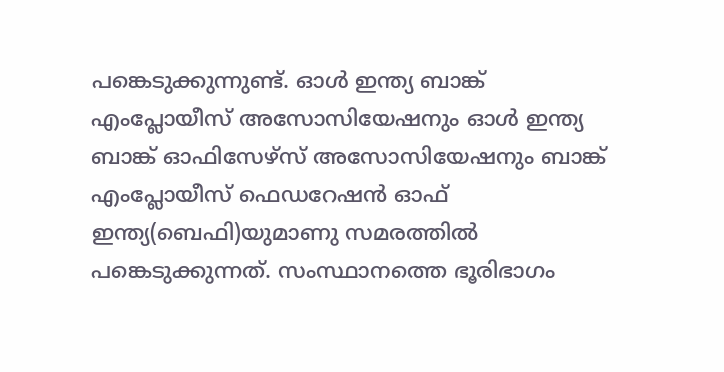പങ്കെടുക്കുന്നുണ്ട്. ഓള്‍ ഇന്ത്യ ബാങ്ക് എംപ്ലോയീസ് അസോസിയേഷനും ഓള്‍ ഇന്ത്യ ബാങ്ക് ഓഫിസേഴ്‌സ് അസോസിയേഷനും ബാങ്ക് എംപ്ലോയീസ് ഫെഡറേഷന്‍ ഓഫ് ഇന്ത്യ(ബെഫി)യുമാണു സമരത്തില്‍ പങ്കെടുക്കുന്നത്. സംസ്ഥാനത്തെ ഭൂരിഭാഗം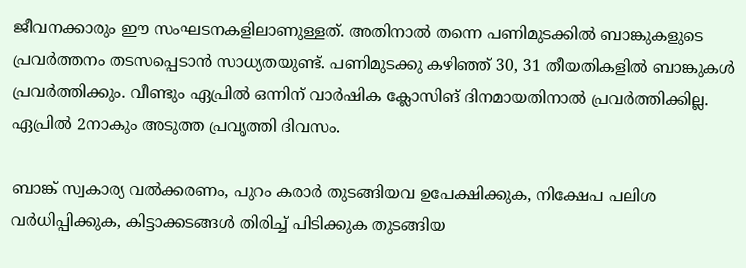ജീവനക്കാരും ഈ സംഘടനകളിലാണുള്ളത്. അതിനാൽ തന്നെ പണിമുടക്കിൽ ബാങ്കുകളുടെ പ്രവർത്തനം തടസപ്പെടാൻ സാധ്യതയുണ്ട്. പണിമുടക്കു കഴിഞ്ഞ് 30, 31 തീയതികളില്‍ ബാങ്കുകള്‍ പ്രവര്‍ത്തിക്കും. വീണ്ടും ഏപ്രില്‍ ഒന്നിന് വാര്‍ഷിക ക്ലോസിങ് ദിനമായതിനാല്‍ പ്രവര്‍ത്തിക്കില്ല. ഏപ്രില്‍ 2നാകും അടുത്ത പ്രവൃത്തി ദിവസം.

ബാങ്ക് സ്വകാര്യ വൽക്കരണം, പുറം കരാർ തുടങ്ങിയവ ഉപേക്ഷിക്കുക, നിക്ഷേപ പലിശ വർധിപ്പിക്കുക, കിട്ടാക്കടങ്ങൾ തിരിച്ച് പിടിക്കുക തുടങ്ങിയ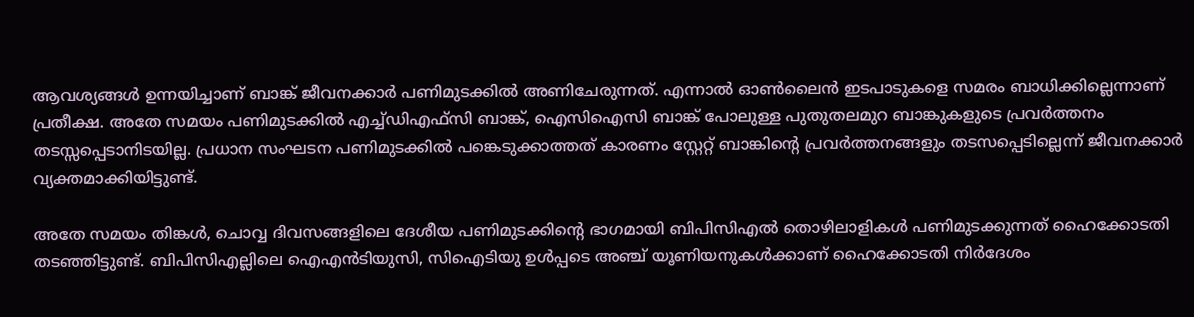ആവശ്യങ്ങൾ ഉന്നയിച്ചാണ് ബാങ്ക് ജീവനക്കാർ പണിമുടക്കിൽ അണിചേരുന്നത്. എന്നാൽ ഓൺലൈൻ ഇടപാടുകളെ സമരം ബാധിക്കില്ലെന്നാണ് പ്രതീക്ഷ. അതേ സമയം പണിമുടക്കിൽ എച്ച്ഡിഎഫ്സി ബാങ്ക്, ഐസിഐസി ബാങ്ക് പോലുള്ള പുതുതലമുറ ബാങ്കുകളുടെ പ്രവർത്തനം തടസ്സപ്പെടാനിടയില്ല. പ്രധാന സംഘടന പണിമുടക്കിൽ പങ്കെടുക്കാത്തത് കാരണം സ്റ്റേറ്റ് ബാങ്കിന്‍റെ പ്രവർത്തനങ്ങളും തടസപ്പെടില്ലെന്ന് ജീവനക്കാർ വ്യക്തമാക്കിയിട്ടുണ്ട്.

അതേ സമയം തിങ്കൾ, ചൊവ്വ ദിവസങ്ങളിലെ ദേശീയ പണിമുടക്കിന്റെ ഭാഗമായി ബിപിസിഎൽ തൊഴിലാളികൾ പണിമുടക്കുന്നത് ഹൈക്കോടതി തടഞ്ഞിട്ടുണ്ട്. ബിപിസിഎല്ലിലെ ഐഎൻടിയുസി, സിഐടിയു ഉൾപ്പടെ അഞ്ച് യൂണിയനുകൾക്കാണ് ഹൈക്കോടതി നിർദേശം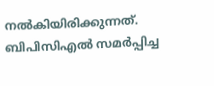നൽകിയിരിക്കുന്നത്. ബിപിസിഎൽ സമർപ്പിച്ച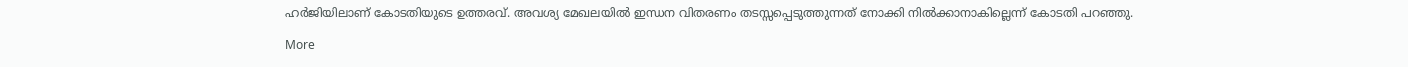ഹർജിയിലാണ് കോടതിയുടെ ഉത്തരവ്. അവശ്യ മേഖലയിൽ ഇന്ധന വിതരണം തടസ്സപ്പെടുത്തുന്നത് നോക്കി നിൽക്കാനാകില്ലെന്ന് കോടതി പറഞ്ഞു.

More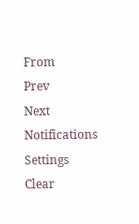From
Prev
Next
Notifications
Settings
Clear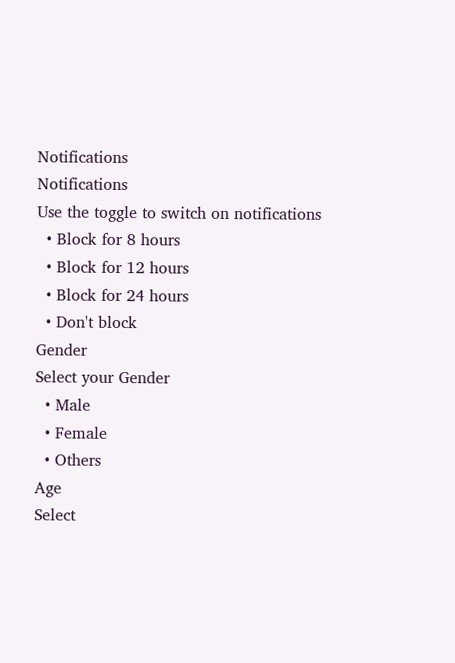Notifications
Notifications
Use the toggle to switch on notifications
  • Block for 8 hours
  • Block for 12 hours
  • Block for 24 hours
  • Don't block
Gender
Select your Gender
  • Male
  • Female
  • Others
Age
Select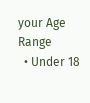your Age Range
  • Under 18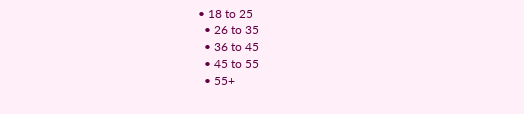• 18 to 25
  • 26 to 35
  • 36 to 45
  • 45 to 55
  • 55+